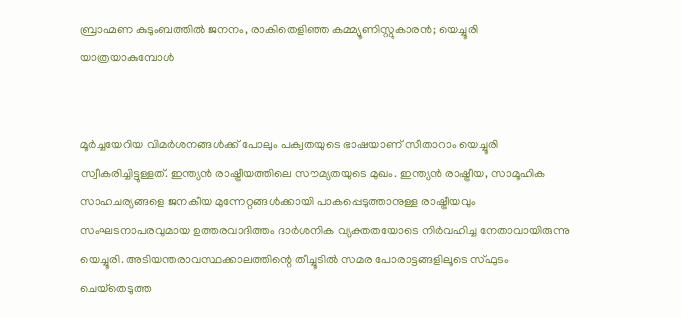ബ്രാഹ്മണ കുടുംബത്തിൽ ജനനം, രാകിതെളിഞ്ഞ കമ്മ്യൂണിസ്റ്റുകാരൻ; യെച്ചൂരി യാത്രയാകുമ്പോൾ


മൂർച്ചയേറിയ വിമർശനങ്ങൾക്ക് പോലും പക്വതയുടെ ഭാഷയാണ് സീതാറാം യെച്ചൂരി സ്വീകരിച്ചിട്ടുള്ളത്. ഇന്ത്യൻ രാഷ്ട്രീയത്തിലെ സൗമ്യതയുടെ മുഖം. ഇന്ത്യൻ രാഷ്ട്രീയ, സാമൂഹിക സാഹചര്യങ്ങളെ ജനകീയ മുന്നേറ്റങ്ങൾക്കായി പാകപ്പെടുത്താനുള്ള രാഷ്ട്രീയവും സംഘടനാപരവുമായ ഉത്തരവാദിത്തം ദാർശനിക വ്യക്തതയോടെ നിർവഹിച്ച നേതാവായിരുന്നു യെച്ചൂരി. അടിയന്തരാവസ്ഥക്കാലത്തിന്റെ തീച്ചൂടിൽ സമര പോരാട്ടങ്ങളിലൂടെ സ്‌ഫുടം ചെയ്‌തെടുത്ത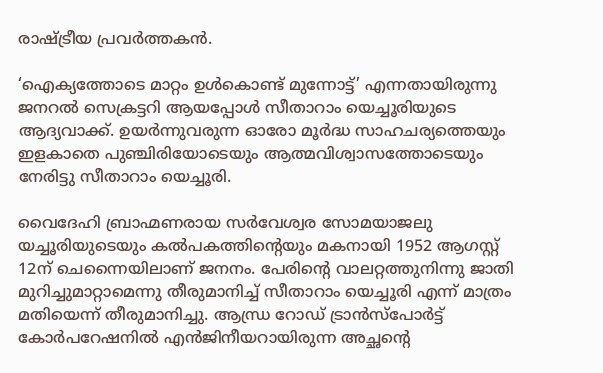രാഷ്ട്രീയ പ്രവർത്തകൻ.

‘ഐക്യത്തോടെ മാറ്റം ഉൾകൊണ്ട് മുന്നോട്ട്’ എന്നതായിരുന്നു ജനറൽ സെക്രട്ടറി ആയപ്പോൾ സീതാറാം യെച്ചൂരിയുടെ ആദ്യവാക്ക്. ഉയർന്നുവരുന്ന ഓരോ മൂർദ്ധ സാഹചര്യത്തെയും ഇളകാതെ പുഞ്ചിരിയോടെയും ആത്മവിശ്വാസത്തോടെയും നേരിട്ടു സീതാറാം യെച്ചൂരി.

വൈദേഹി ബ്രാഹ്മണരായ സർവേശ്വര സോമയാജലു യച്ചൂരിയുടെയും കൽപകത്തിന്റെയും മകനായി 1952 ആഗസ്റ്റ് 12ന് ചെന്നൈയിലാണ് ജനനം. പേരിന്റെ വാലറ്റത്തുനിന്നു ജാതി മുറിച്ചുമാറ്റാമെന്നു തീരുമാനിച്ച് സീതാറാം യെച്ചൂരി എന്ന് മാത്രം മതിയെന്ന് തീരുമാനിച്ചു. ആന്ധ്ര റോഡ് ട്രാൻസ്പോർട്ട് കോർപറേഷനിൽ എൻജിനീയറായിരുന്ന അച്ഛന്റെ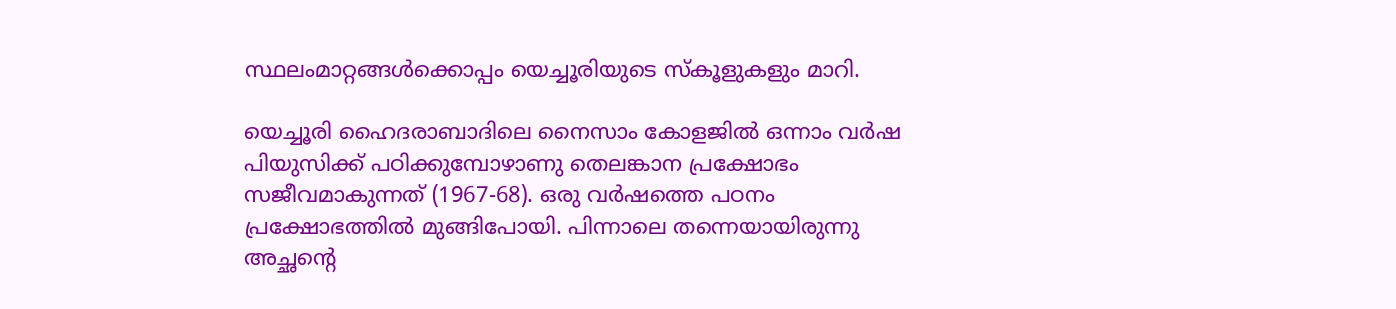സ്ഥലംമാറ്റങ്ങൾക്കൊപ്പം യെച്ചൂരിയുടെ സ്‌കൂളുകളും മാറി.

യെച്ചൂരി ഹൈദരാബാദിലെ നൈസാം കോളജിൽ ഒന്നാം വർഷ പിയുസിക്ക് പഠിക്കുമ്പോഴാണു തെലങ്കാന പ്രക്ഷോഭം സജീവമാകുന്നത് (1967-68). ഒരു വർഷത്തെ പഠനം പ്രക്ഷോഭത്തിൽ മുങ്ങിപോയി. പിന്നാലെ തന്നെയായിരുന്നു അച്ഛന്റെ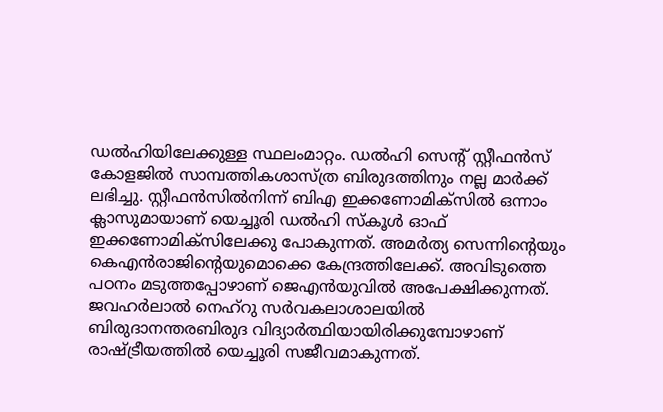ഡൽഹിയിലേക്കുള്ള സ്ഥലംമാറ്റം. ഡൽഹി സെന്റ് സ്റ്റീഫൻസ് കോളജിൽ സാമ്പത്തികശാസ്ത്ര ബിരുദത്തിനും നല്ല മാർക്ക് ലഭിച്ചു. സ്റ്റീഫൻസിൽനിന്ന് ബിഎ ഇക്കണോമിക്സിൽ ഒന്നാം ക്ലാസുമായാണ് യെച്ചൂരി ഡൽഹി സ്‌കൂൾ ഓഫ് ഇക്കണോമിക്സിലേക്കു പോകുന്നത്. അമർത്യ സെന്നിന്റെയും കെഎൻരാജിന്റെയുമൊക്കെ കേന്ദ്രത്തിലേക്ക്. അവിടുത്തെ പഠനം മടുത്തപ്പോഴാണ് ജെഎൻയുവിൽ അപേക്ഷിക്കുന്നത്. ജവഹർലാൽ നെഹ്റു സർവകലാശാലയിൽ ബിരുദാനന്തരബിരുദ വിദ്യാർത്ഥിയായിരിക്കുമ്പോഴാണ് രാഷ്ട്രീയത്തിൽ യെച്ചൂരി സജീവമാകുന്നത്.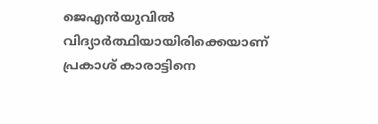ജെഎൻയുവിൽ വിദ്യാർത്ഥിയായിരിക്കെയാണ് പ്രകാശ് കാരാട്ടിനെ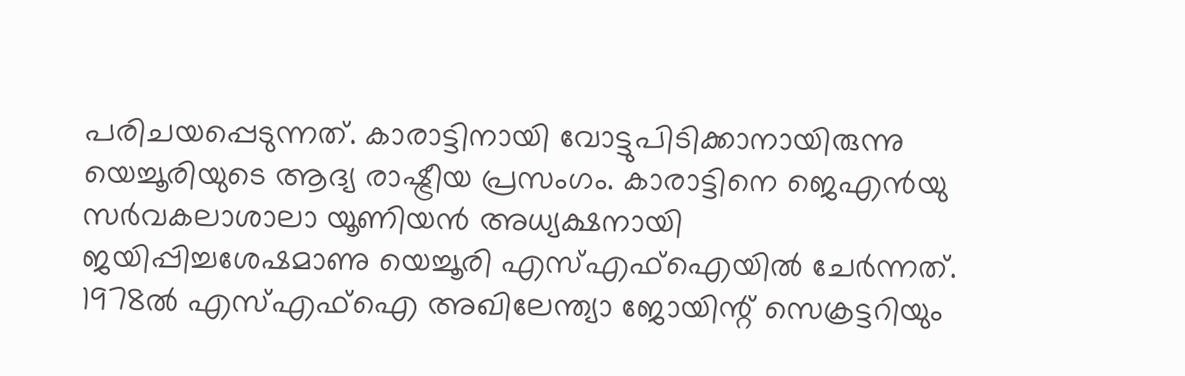പരിചയപ്പെടുന്നത്. കാരാട്ടിനായി വോട്ടുപിടിക്കാനായിരുന്നു യെച്ചൂരിയുടെ ആദ്യ രാഷ്ട്രീയ പ്രസംഗം. കാരാട്ടിനെ ജെഎൻയു സർവകലാശാലാ യൂണിയൻ അധ്യക്ഷനായി ജയിപ്പിച്ചശേഷമാണു യെച്ചൂരി എസ്എഫ്ഐയിൽ ചേർന്നത്. 1978ല്‍ എസ്എഫ്ഐ അഖിലേന്ത്യാ ജോയിന്റ് സെക്രട്ടറിയും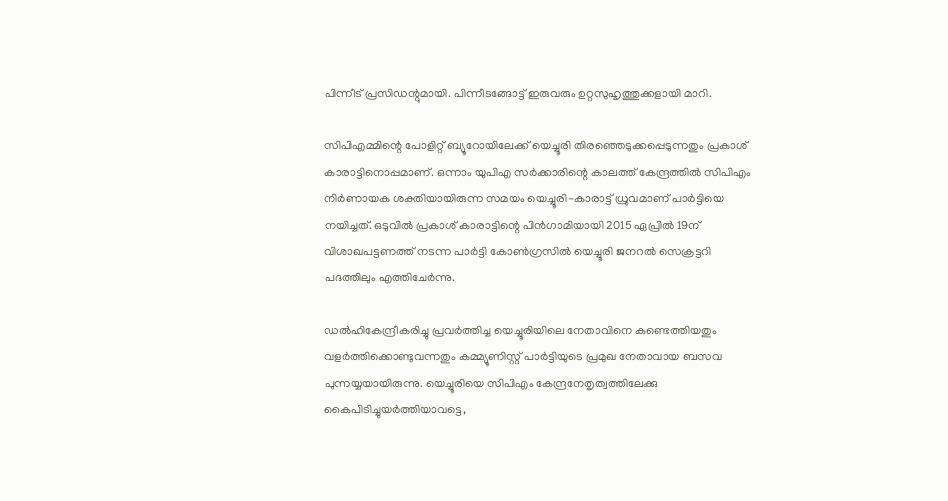പിന്നീട് പ്രസിഡന്റുമായി. പിന്നീടങ്ങോട്ട് ഇരുവരും ഉറ്റസുഹൃത്തുക്കളായി മാറി.

സിപിഎമ്മിന്റെ പോളിറ്റ് ബ്യൂറോയിലേക്ക് യെച്ചൂരി തിരഞ്ഞെടുക്കപ്പെടുന്നതും പ്രകാശ് കാരാട്ടിനൊപ്പമാണ്. ഒന്നാം യുപിഎ സർക്കാരിന്റെ കാലത്ത് കേന്ദ്രത്തിൽ സിപിഎം നിർണായക ശക്തിയായിരുന്ന സമയം യെച്ചൂരി-കാരാട്ട് ധ്രുവമാണ് പാർട്ടിയെ നയിച്ചത്. ഒടുവിൽ പ്രകാശ് കാരാട്ടിന്റെ പിൻഗാമിയായി 2015 ഏപ്രിൽ 19ന് വിശാഖപട്ടണത്ത് നടന്ന പാർട്ടി കോൺഗ്രസിൽ യെച്ചൂരി ജനറൽ സെക്രട്ടറി പദത്തിലും എത്തിചേർന്നു.

ഡല്‍ഹികേന്ദ്രീകരിച്ചു പ്രവര്‍ത്തിച്ച യെച്ചൂരിയിലെ നേതാവിനെ കണ്ടെത്തിയതും വളര്‍ത്തിക്കൊണ്ടുവന്നതും കമ്മ്യൂണിസ്റ്റ് പാർട്ടിയുടെ പ്രമുഖ നേതാവായ ബസവ പുന്നയ്യയായിരുന്നു. യെച്ചൂരിയെ സിപിഎം കേന്ദ്രനേതൃത്വത്തിലേക്കു കൈപിടിച്ചുയര്‍ത്തിയാവട്ടെ,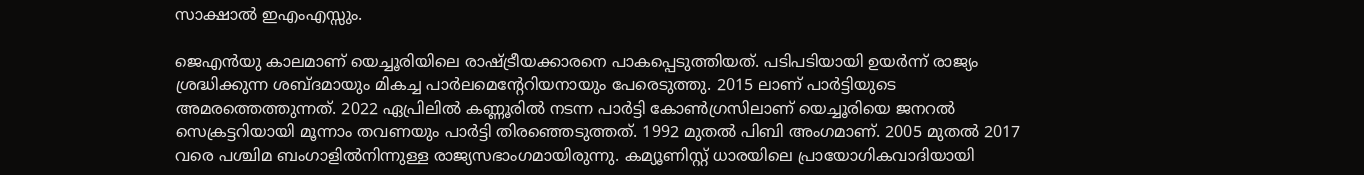സാക്ഷാല്‍ ഇഎംഎസ്സും.

ജെഎന്‍യു കാലമാണ് യെച്ചൂരിയിലെ രാഷ്ട്രീയക്കാരനെ പാകപ്പെടുത്തിയത്. പടിപടിയായി ഉയര്‍ന്ന് രാജ്യം ശ്രദ്ധിക്കുന്ന ശബ്ദമായും മികച്ച പാര്‍ലമെന്റേറിയനായും പേരെടുത്തു. 2015 ലാണ് പാര്‍ട്ടിയുടെ അമരത്തെത്തുന്നത്‌. 2022 ഏപ്രിലില്‍ കണ്ണൂരില്‍ നടന്ന പാര്‍ട്ടി കോണ്‍ഗ്രസിലാണ് യെച്ചൂരിയെ ജനറല്‍ സെക്രട്ടറിയായി മൂന്നാം തവണയും പാര്‍ട്ടി തിരഞ്ഞെടുത്തത്. 1992 മുതല്‍ പിബി അംഗമാണ്. 2005 മുതല്‍ 2017 വരെ പശ്ചിമ ബംഗാളില്‍നിന്നുള്ള രാജ്യസഭാംഗമായിരുന്നു. കമ്യൂണിസ്റ്റ് ധാരയിലെ പ്രായോഗികവാദിയായി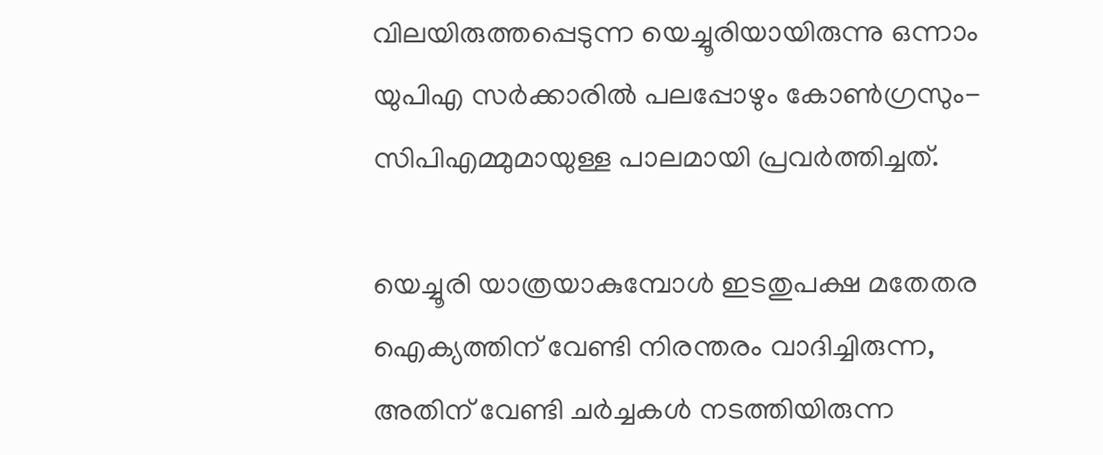വിലയിരുത്തപ്പെടുന്ന യെച്ചൂരിയായിരുന്നു ഒന്നാം യുപിഎ സര്‍ക്കാരില്‍ പലപ്പോഴും കോണ്‍ഗ്രസും-സിപിഎമ്മുമായുള്ള പാലമായി പ്രവര്‍ത്തിച്ചത്‌.

യെച്ചൂരി യാത്രയാകുമ്പോൾ ഇടതുപക്ഷ മതേതര ഐക്യത്തിന് വേണ്ടി നിരന്തരം വാദിച്ചിരുന്ന, അതിന് വേണ്ടി ചര്‍ച്ചകള്‍ നടത്തിയിരുന്ന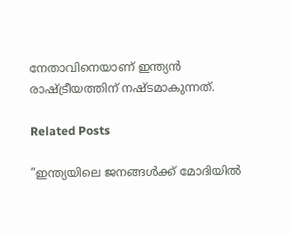നേതാവിനെയാണ് ഇന്ത്യന്‍ രാഷ്ട്രീയത്തിന് നഷ്ടമാകുന്നത്.

Related Posts

”ഇന്ത്യയിലെ ജനങ്ങൾക്ക് മോദിയിൽ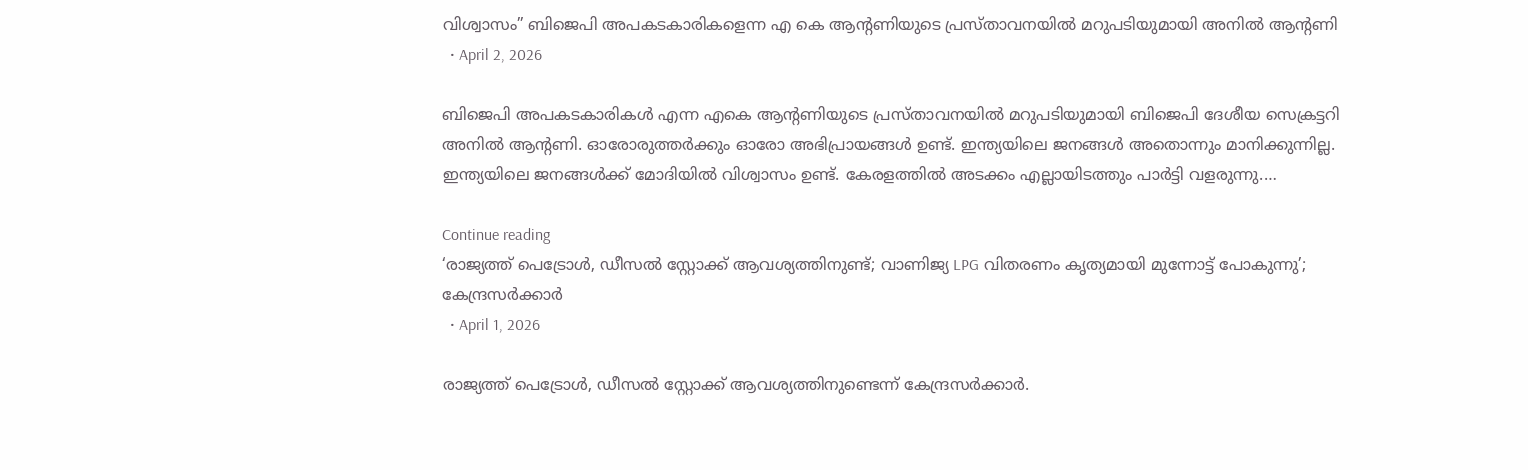വിശ്വാസം” ബിജെപി അപകടകാരികളെന്ന എ കെ ആന്റണിയുടെ പ്രസ്താവനയിൽ മറുപടിയുമായി അനിൽ ആന്റണി
  • April 2, 2026

ബിജെപി അപകടകാരികൾ എന്ന എകെ ആന്റണിയുടെ പ്രസ്താവനയിൽ മറുപടിയുമായി ബിജെപി ദേശീയ സെക്രട്ടറി അനിൽ ആന്റണി. ഓരോരുത്തർക്കും ഓരോ അഭിപ്രായങ്ങൾ ഉണ്ട്. ഇന്ത്യയിലെ ജനങ്ങൾ അതൊന്നും മാനിക്കുന്നില്ല. ഇന്ത്യയിലെ ജനങ്ങൾക്ക് മോദിയിൽ വിശ്വാസം ഉണ്ട്. കേരളത്തിൽ അടക്കം എല്ലായിടത്തും പാർട്ടി വളരുന്നു.…

Continue reading
‘രാജ്യത്ത് പെട്രോൾ, ഡീസൽ സ്റ്റോക്ക് ആവശ്യത്തിനുണ്ട്; വാണിജ്യ LPG വിതരണം കൃത്യമായി മുന്നോട്ട് പോകുന്നു’; കേന്ദ്രസർക്കാർ
  • April 1, 2026

രാജ്യത്ത് പെട്രോൾ, ഡീസൽ സ്റ്റോക്ക് ആവശ്യത്തിനുണ്ടെന്ന് കേന്ദ്രസർക്കാർ.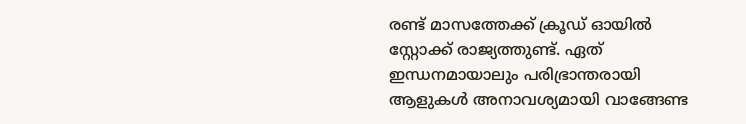രണ്ട് മാസത്തേക്ക് ക്രൂഡ് ഓയിൽ സ്റ്റോക്ക് രാജ്യത്തുണ്ട്. ഏത് ഇന്ധനമായാലും പരിഭ്രാന്തരായി ആളുകൾ അനാവശ്യമായി വാങ്ങേണ്ട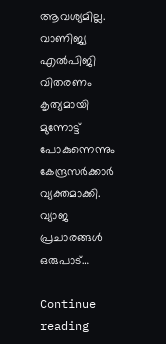ആവശ്യമില്ല. വാണിജ്യ എൽപിജി വിതരണം കൃത്യമായി മുന്നോട്ട് പോകുന്നെന്നും കേന്ദ്രസർക്കാർ വ്യക്തമാക്കി. വ്യാജ പ്രചാരങ്ങൾ ഒരുപാട്…

Continue reading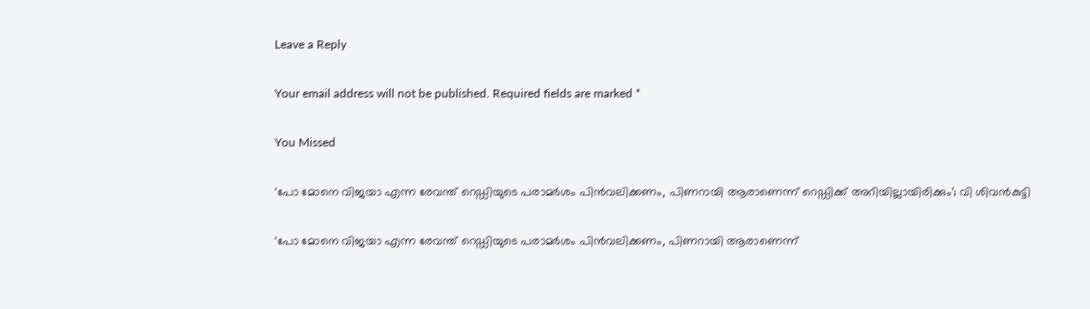Leave a Reply

Your email address will not be published. Required fields are marked *

You Missed

‘പോ മോനെ വിജയാ എന്ന രേവന്ത് റെഡ്ഡിയുടെ പരാമർശം പിൻവലിക്കണം, പിണറായി ആരാണെന്ന് റെഡ്ഡിക്ക് അറിയില്ലായിരിക്കും’; വി ശിവൻകുട്ടി

‘പോ മോനെ വിജയാ എന്ന രേവന്ത് റെഡ്ഡിയുടെ പരാമർശം പിൻവലിക്കണം, പിണറായി ആരാണെന്ന്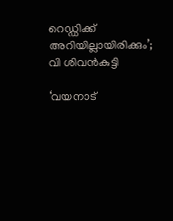റെഡ്ഡിക്ക് അറിയില്ലായിരിക്കും’; വി ശിവൻകുട്ടി

‘വയനാട്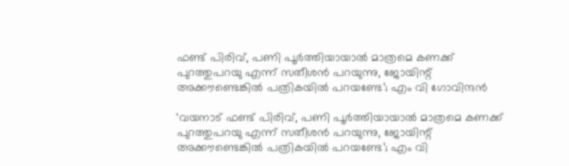ഫണ്ട്‌ പിരിവ്, പണി പൂർത്തിയായാൽ മാത്രമെ കണക്ക് പുറത്തുപറയു എന്ന് സതീശൻ പറയുന്നു, ജോയിന്റ് അക്കൗണ്ടെങ്കിൽ പത്രികയിൽ പറയണ്ടേ’; എം വി ഗോവിന്ദൻ

‘വയനാട് ഫണ്ട്‌ പിരിവ്, പണി പൂർത്തിയായാൽ മാത്രമെ കണക്ക് പുറത്തുപറയു എന്ന് സതീശൻ പറയുന്നു, ജോയിന്റ് അക്കൗണ്ടെങ്കിൽ പത്രികയിൽ പറയണ്ടേ’; എം വി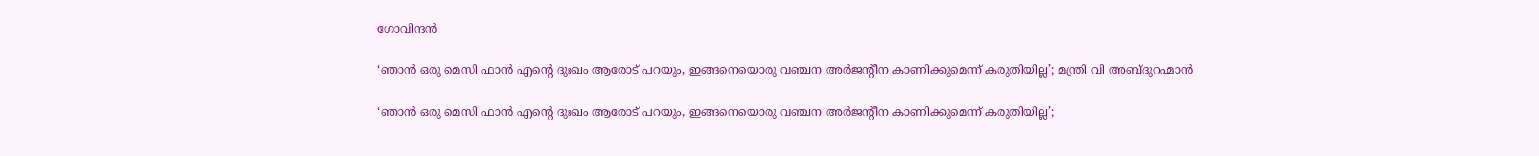ഗോവിന്ദൻ

‘ഞാൻ ഒരു മെസി ഫാൻ എന്റെ ദുഃഖം ആരോട് പറയും, ഇങ്ങനെയൊരു വഞ്ചന അര്‍ജന്റീന കാണിക്കുമെന്ന് കരുതിയില്ല’; മന്ത്രി വി അബ്ദുറഹ്മാൻ

‘ഞാൻ ഒരു മെസി ഫാൻ എന്റെ ദുഃഖം ആരോട് പറയും, ഇങ്ങനെയൊരു വഞ്ചന അര്‍ജന്റീന കാണിക്കുമെന്ന് കരുതിയില്ല’;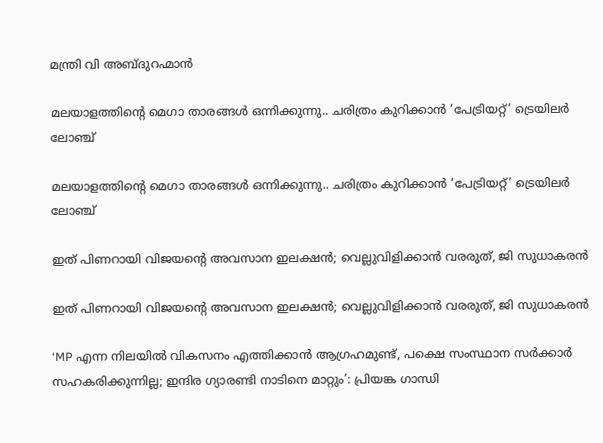മന്ത്രി വി അബ്ദുറഹ്മാൻ

മലയാളത്തിന്റെ മെഗാ താരങ്ങൾ ഒന്നിക്കുന്നു.. ചരിത്രം കുറിക്കാൻ ‘പേട്രിയറ്റ്’ ട്രെയിലർ ലോഞ്ച്

മലയാളത്തിന്റെ മെഗാ താരങ്ങൾ ഒന്നിക്കുന്നു.. ചരിത്രം കുറിക്കാൻ ‘പേട്രിയറ്റ്’ ട്രെയിലർ ലോഞ്ച്

ഇത് പിണറായി വിജയന്റെ അവസാന ഇലക്ഷൻ; വെല്ലുവിളിക്കാൻ വരരുത്, ജി സുധാകരൻ

ഇത് പിണറായി വിജയന്റെ അവസാന ഇലക്ഷൻ; വെല്ലുവിളിക്കാൻ വരരുത്, ജി സുധാകരൻ

‘MP എന്ന നിലയിൽ വികസനം എത്തിക്കാൻ ആഗ്രഹമുണ്ട്, പക്ഷെ സംസ്ഥാന സർക്കാർ സഹകരിക്കുന്നില്ല; ഇന്ദിര ഗ്യാരണ്ടി നാടിനെ മാറ്റും’: പ്രിയങ്ക ഗാന്ധി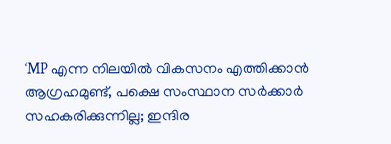‘MP എന്ന നിലയിൽ വികസനം എത്തിക്കാൻ ആഗ്രഹമുണ്ട്, പക്ഷെ സംസ്ഥാന സർക്കാർ സഹകരിക്കുന്നില്ല; ഇന്ദിര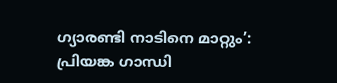ഗ്യാരണ്ടി നാടിനെ മാറ്റും’: പ്രിയങ്ക ഗാന്ധി